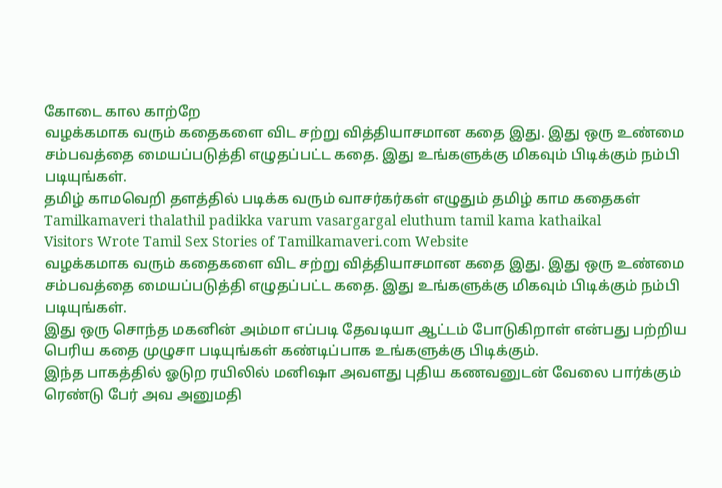கோடை கால காற்றே
வழக்கமாக வரும் கதைகளை விட சற்று வித்தியாசமான கதை இது. இது ஒரு உண்மை சம்பவத்தை மையப்படுத்தி எழுதப்பட்ட கதை. இது உங்களுக்கு மிகவும் பிடிக்கும் நம்பி படியுங்கள்.
தமிழ் காமவெறி தளத்தில் படிக்க வரும் வாசர்கர்கள் எழுதும் தமிழ் காம கதைகள்
Tamilkamaveri thalathil padikka varum vasargargal eluthum tamil kama kathaikal
Visitors Wrote Tamil Sex Stories of Tamilkamaveri.com Website
வழக்கமாக வரும் கதைகளை விட சற்று வித்தியாசமான கதை இது. இது ஒரு உண்மை சம்பவத்தை மையப்படுத்தி எழுதப்பட்ட கதை. இது உங்களுக்கு மிகவும் பிடிக்கும் நம்பி படியுங்கள்.
இது ஒரு சொந்த மகனின் அம்மா எப்படி தேவடியா ஆட்டம் போடுகிறாள் என்பது பற்றிய பெரிய கதை முழுசா படியுங்கள் கண்டிப்பாக உங்களுக்கு பிடிக்கும்.
இந்த பாகத்தில் ஓடுற ரயிலில் மனிஷா அவளது புதிய கணவனுடன் வேலை பார்க்கும் ரெண்டு பேர் அவ அனுமதி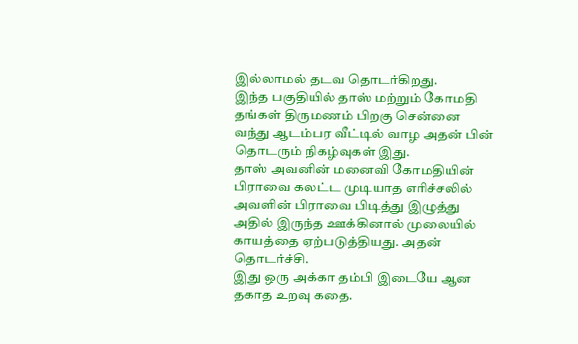இல்லாமல் தடவ தொடர்கிறது.
இந்த பகுதியில் தாஸ் மற்றும் கோமதி தங்கள் திருமணம் பிறகு சென்னை வந்து ஆடம்பர வீட்டில் வாழ அதன் பின் தொடரும் நிகழ்வுகள் இது.
தாஸ் அவனின் மனைவி கோமதியின் பிராவை கலட்ட முடியாத எரிச்சலில் அவளின் பிராவை பிடித்து இழுத்து அதில் இருந்த ஊக்கினால் முலையில் காயத்தை ஏற்படுத்தியது. அதன் தொடர்ச்சி.
இது ஒரு அக்கா தம்பி இடையே ஆன தகாத உறவு கதை.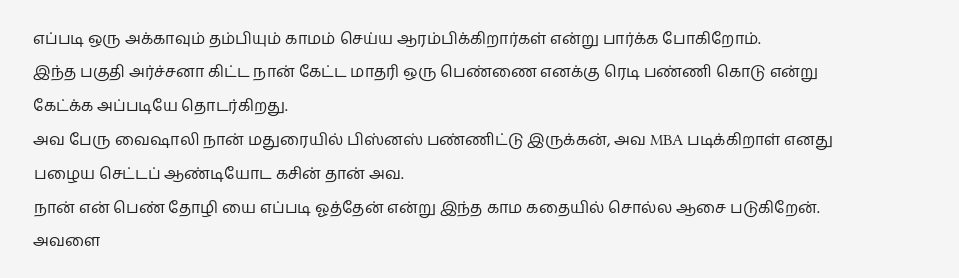எப்படி ஒரு அக்காவும் தம்பியும் காமம் செய்ய ஆரம்பிக்கிறார்கள் என்று பார்க்க போகிறோம்.
இந்த பகுதி அர்ச்சனா கிட்ட நான் கேட்ட மாதரி ஒரு பெண்ணை எனக்கு ரெடி பண்ணி கொடு என்று கேட்க்க அப்படியே தொடர்கிறது.
அவ பேரு வைஷாலி நான் மதுரையில் பிஸ்னஸ் பண்ணிட்டு இருக்கன், அவ MBA படிக்கிறாள் எனது பழைய செட்டப் ஆண்டியோட கசின் தான் அவ.
நான் என் பெண் தோழி யை எப்படி ஓத்தேன் என்று இந்த காம கதையில் சொல்ல ஆசை படுகிறேன். அவளை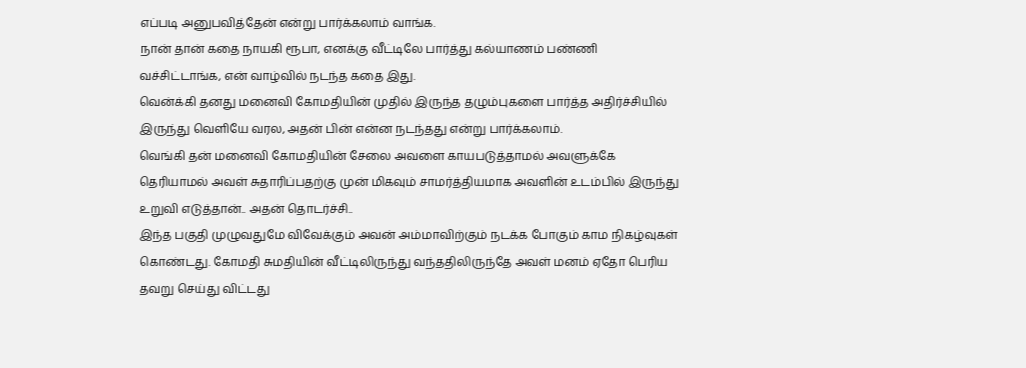எப்படி அனுபவித்தேன் என்று பார்க்கலாம் வாங்க.
நான் தான் கதை நாயகி ரூபா, எனக்கு வீட்டிலே பார்த்து கல்யாணம் பண்ணி வச்சிட்டாங்க, என் வாழ்வில் நடந்த கதை இது.
வென்க்கி தனது மனைவி கோமதியின் முதில் இருந்த தழும்புகளை பார்த்த அதிர்ச்சியில் இருந்து வெளியே வரல, அதன் பின் என்ன நடந்தது என்று பார்க்கலாம்.
வெங்கி தன் மனைவி கோமதியின் சேலை அவளை காயபடுத்தாமல் அவளுக்கே தெரியாமல் அவள் சுதாரிப்பதற்கு முன் மிகவும் சாமர்த்தியமாக அவளின் உடம்பில் இருந்து உறுவி எடுத்தான்.. அதன் தொடர்ச்சி..
இந்த பகுதி முழுவதுமே விவேக்கும் அவன் அம்மாவிற்கும் நடக்க போகும் காம நிகழ்வுகள் கொண்டது. கோமதி சுமதியின் வீட்டிலிருந்து வந்ததிலிருந்தே அவள் மனம் ஏதோ பெரிய தவறு செய்து விட்டது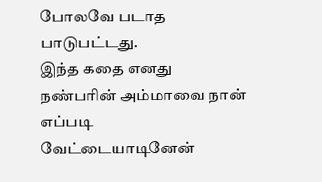போலவே படாத பாடுபட்டது.
இந்த கதை எனது நண்பரின் அம்மாவை நான் எப்படி வேட்டையாடினேன்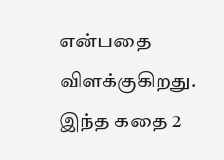என்பதை விளக்குகிறது.
இந்த கதை 2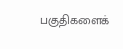பகுதிகளைக்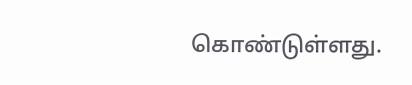கொண்டுள்ளது.